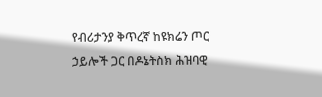የብሪታንያ ቅጥረኛ ከዩክሬን ጦር ኃይሎች ጋር በዶኔትስክ ሕዝባዊ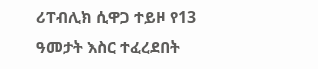ሪፐብሊክ ሲዋጋ ተይዞ የ13 ዓመታት እስር ተፈረደበት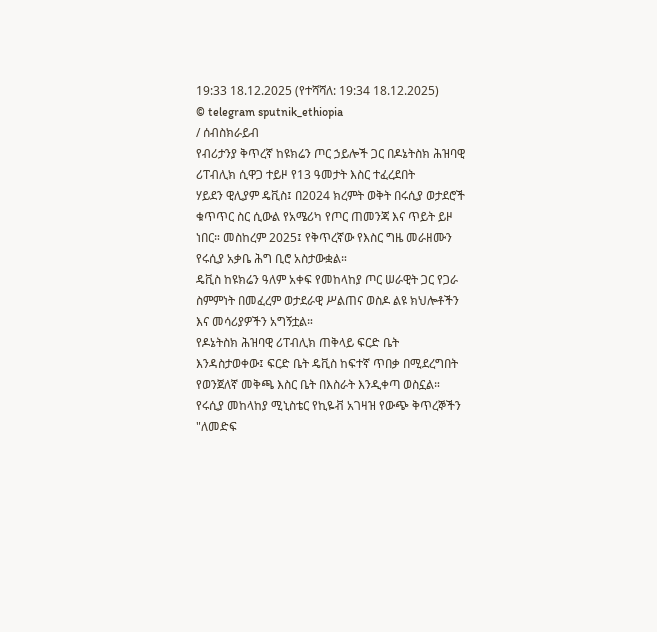19:33 18.12.2025 (የተሻሻለ: 19:34 18.12.2025)
© telegram sputnik_ethiopia
/ ሰብስክራይብ
የብሪታንያ ቅጥረኛ ከዩክሬን ጦር ኃይሎች ጋር በዶኔትስክ ሕዝባዊ ሪፐብሊክ ሲዋጋ ተይዞ የ13 ዓመታት እስር ተፈረደበት
ሃይደን ዊሊያም ዴቪስ፤ በ2024 ክረምት ወቅት በሩሲያ ወታደሮች ቁጥጥር ስር ሲውል የአሜሪካ የጦር ጠመንጃ እና ጥይት ይዞ ነበር። መስከረም 2025፤ የቅጥረኛው የእስር ግዜ መራዘሙን የሩሲያ አቃቤ ሕግ ቢሮ አስታውቋል።
ዴቪስ ከዩክሬን ዓለም አቀፍ የመከላከያ ጦር ሠራዊት ጋር የጋራ ስምምነት በመፈረም ወታደራዊ ሥልጠና ወስዶ ልዩ ክህሎቶችን እና መሳሪያዎችን አግኝቷል።
የዶኔትስክ ሕዝባዊ ሪፐብሊክ ጠቅላይ ፍርድ ቤት እንዳስታወቀው፤ ፍርድ ቤት ዴቪስ ከፍተኛ ጥበቃ በሚደረግበት የወንጀለኛ መቅጫ እስር ቤት በእስራት እንዲቀጣ ወስኗል።
የሩሲያ መከላከያ ሚኒስቴር የኪዬቭ አገዛዝ የውጭ ቅጥረኞችን "ለመድፍ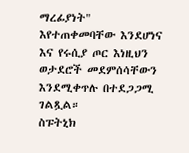ማረፊያነት" እየተጠቀመባቸው እንደሆነና እና የሩሲያ ጦር እነዚህን ወታደሮች መደምሰሳቸውን እንደሚቀጥሉ በተደጋጋሚ ገልጿል።
ስፑትኒክ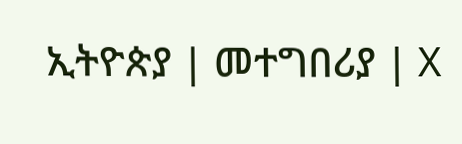ኢትዮጵያ | መተግበሪያ | X